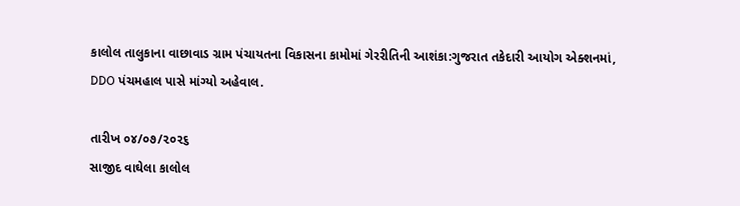કાલોલ તાલુકાના વાછાવાડ ગ્રામ પંચાયતના વિકાસના કામોમાં ગેરરીતિની આશંકા:ગુજરાત તકેદારી આયોગ એક્શનમાં, DDO પંચમહાલ પાસે માંગ્યો અહેવાલ.

તારીખ ૦૪/૦૭/૨૦૨૬
સાજીદ વાઘેલા કાલોલ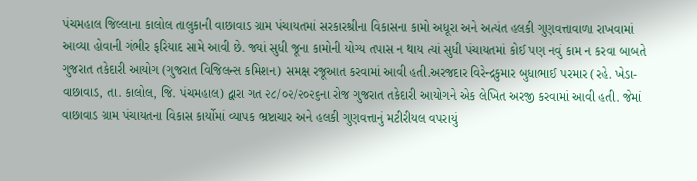પંચમહાલ જિલ્લાના કાલોલ તાલુકાની વાછાવાડ ગ્રામ પંચાયતમાં સરકારશ્રીના વિકાસના કામો અધૂરા અને અત્યંત હલકી ગુણવત્તાવાળા રાખવામાં આવ્યા હોવાની ગંભીર ફરિયાદ સામે આવી છે. જ્યાં સુધી જૂના કામોની યોગ્ય તપાસ ન થાય ત્યાં સુધી પંચાયતમાં કોઈ પણ નવું કામ ન કરવા બાબતે ગુજરાત તકેદારી આયોગ (ગુજરાત વિજિલન્સ કમિશન) સમક્ષ રજૂઆત કરવામાં આવી હતી.અરજદાર વિરેન્દ્રકુમાર બુધાભાઈ પરમાર (રહે. ખેડા-વાછાવાડ, તા. કાલોલ, જિ. પંચમહાલ) દ્વારા ગત ૨૮/૦૨/૨૦૨૬ના રોજ ગુજરાત તકેદારી આયોગને એક લેખિત અરજી કરવામાં આવી હતી. જેમાં વાછાવાડ ગ્રામ પંચાયતના વિકાસ કાર્યોમાં વ્યાપક ભ્રષ્ટાચાર અને હલકી ગુણવત્તાનું મટીરીયલ વપરાયું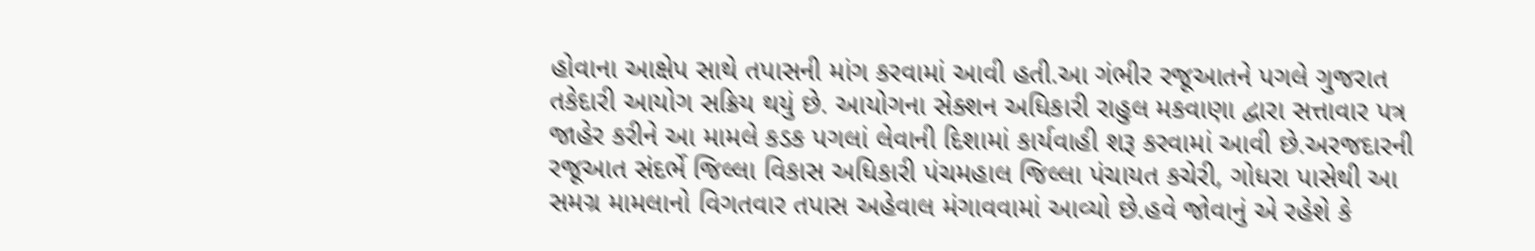હોવાના આક્ષેપ સાથે તપાસની માંગ કરવામાં આવી હતી.આ ગંભીર રજૂઆતને પગલે ગુજરાત તકેદારી આયોગ સક્રિય થયું છે. આયોગના સેક્શન અધિકારી રાહુલ મકવાણા દ્વારા સત્તાવાર પત્ર જાહેર કરીને આ મામલે કડક પગલાં લેવાની દિશામાં કાર્યવાહી શરૂ કરવામાં આવી છે.અરજદારની રજૂઆત સંદર્ભે જિલ્લા વિકાસ અધિકારી પંચમહાલ જિલ્લા પંચાયત કચેરી, ગોધરા પાસેથી આ સમગ્ર મામલાનો વિગતવાર તપાસ અહેવાલ મંગાવવામાં આવ્યો છે.હવે જોવાનું એ રહેશે કે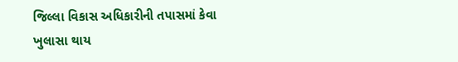જિલ્લા વિકાસ અધિકારીની તપાસમાં કેવા ખુલાસા થાય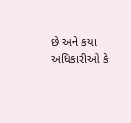છે અને કયા અધિકારીઓ કે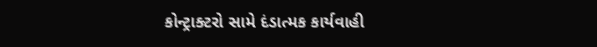કોન્ટ્રાક્ટરો સામે દંડાત્મક કાર્યવાહી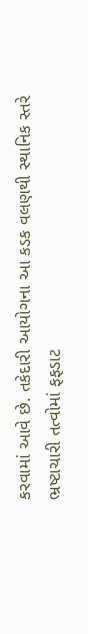કરવામાં આવે છે. તકેદારી આયોગના આ કડક વલણથી સ્થાનિક સ્તરે ભ્રષ્ટાચારી તત્વોમાં ફફડાટ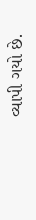વ્યાપી ગયો છે.